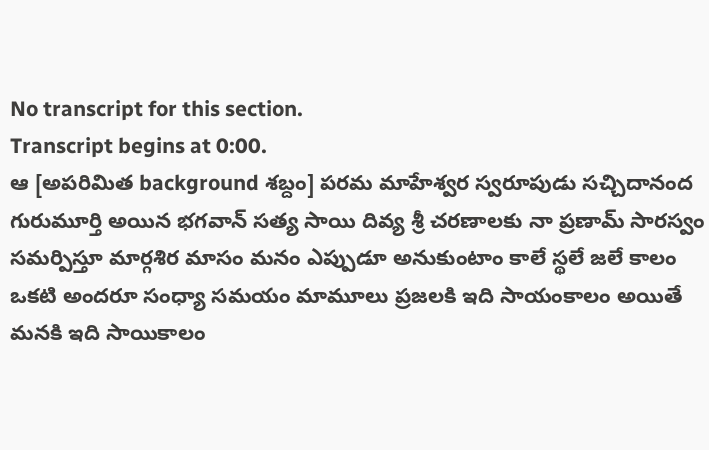No transcript for this section.
Transcript begins at 0:00.
ఆ [అపరిమిత background శబ్దం] పరమ మాహేశ్వర స్వరూపుడు సచ్చిదానంద గురుమూర్తి అయిన భగవాన్ సత్య సాయి దివ్య శ్రీ చరణాలకు నా ప్రణామ్ సారస్వం సమర్పిస్తూ మార్గశిర మాసం మనం ఎప్పుడూ అనుకుంటాం కాలే స్థలే జలే కాలం ఒకటి అందరూ సంధ్యా సమయం మామూలు ప్రజలకి ఇది సాయంకాలం అయితే మనకి ఇది సాయికాలం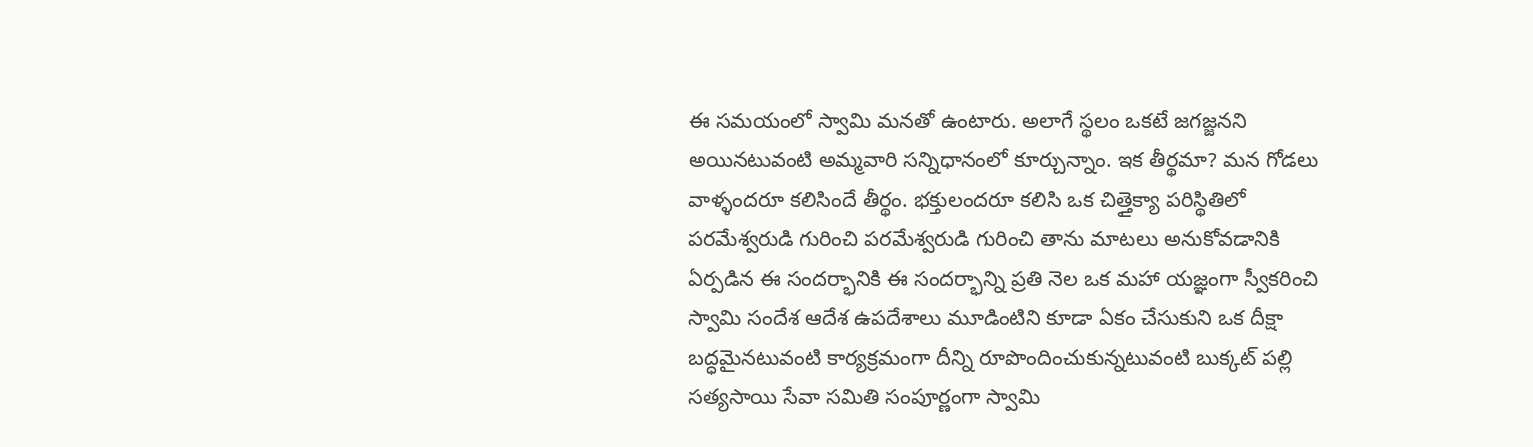ఈ సమయంలో స్వామి మనతో ఉంటారు. అలాగే స్థలం ఒకటే జగజ్జనని అయినటువంటి అమ్మవారి సన్నిధానంలో కూర్చున్నాం. ఇక తీర్థమా? మన గోడలు వాళ్ళందరూ కలిసిందే తీర్థం. భక్తులందరూ కలిసి ఒక చిత్తైక్యా పరిస్థితిలో పరమేశ్వరుడి గురించి పరమేశ్వరుడి గురించి తాను మాటలు అనుకోవడానికి ఏర్పడిన ఈ సందర్భానికి ఈ సందర్భాన్ని ప్రతి నెల ఒక మహా యజ్ఞంగా స్వీకరించి స్వామి సందేశ ఆదేశ ఉపదేశాలు మూడింటిని కూడా ఏకం చేసుకుని ఒక దీక్షా బద్ధమైనటువంటి కార్యక్రమంగా దీన్ని రూపొందించుకున్నటువంటి బుక్కట్ పల్లి సత్యసాయి సేవా సమితి సంపూర్ణంగా స్వామి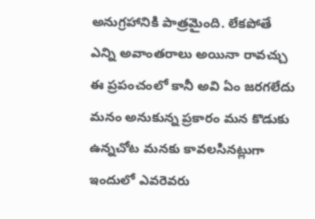అనుగ్రహానికి పాత్రమైంది. లేకపోతే ఎన్ని అవాంతరాలు అయినా రావచ్చు ఈ ప్రపంచంలో కానీ అవి ఏం జరగలేదు మనం అనుకున్న ప్రకారం మన కొడుకు ఉన్నచోట మనకు కావలసినట్లుగా ఇందులో ఎవరెవరు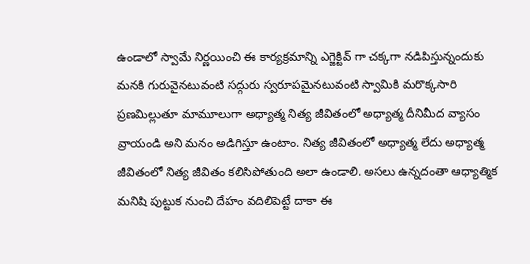ఉండాలో స్వామే నిర్ణయించి ఈ కార్యక్రమాన్ని ఎగ్జెక్టివ్ గా చక్కగా నడిపిస్తున్నందుకు మనకి గురువైనటువంటి సద్గురు స్వరూపమైనటువంటి స్వామికి మరొక్కసారి ప్రణమిల్లుతూ మామూలుగా అధ్యాత్మ నిత్య జీవితంలో అధ్యాత్మ దీనిమీద వ్యాసం వ్రాయండి అని మనం అడిగిస్తూ ఉంటాం. నిత్య జీవితంలో అధ్యాత్మ లేదు అధ్యాత్మ జీవితంలో నిత్య జీవితం కలిసిపోతుంది అలా ఉండాలి. అసలు ఉన్నదంతా ఆధ్యాత్మిక మనిషి పుట్టుక నుంచి దేహం వదిలిపెట్టే దాకా ఈ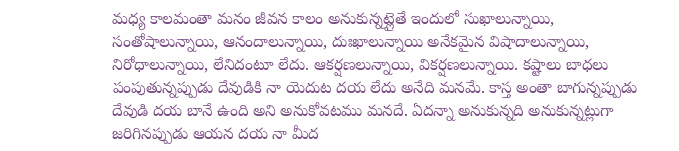మధ్య కాలమంతా మనం జీవన కాలం అనుకున్నట్లైతే ఇందులో సుఖాలున్నాయి, సంతోషాలున్నాయి, ఆనందాలున్నాయి, దుఃఖాలున్నాయి అనేకమైన విషాదాలున్నాయి, నిరోధాలున్నాయి, లేనిదంటూ లేదు. ఆకర్షణలున్నాయి, వికర్షణలున్నాయి. కష్టాలు బాధలు పంపుతున్నప్పుడు దేవుడికి నా యెదుట దయ లేదు అనేది మనమే. కాస్త అంతా బాగున్నప్పుడు దేవుడి దయ బానే ఉంది అని అనుకోవటము మనదే. ఏదన్నా అనుకున్నది అనుకున్నట్లుగా జరిగినప్పుడు ఆయన దయ నా మీద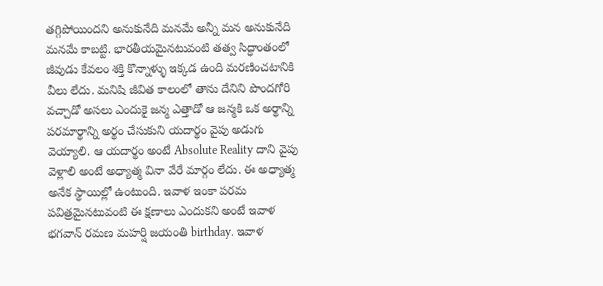తగ్గిపోయిందని అనుకునేది మనమే అన్నీ మన అనుకునేది మనమే కాబట్టి. భారతీయమైనటువంటి తత్వ సిద్ధాంతంలో జీవుడు కేవలం శక్తి కొన్నాళ్ళు ఇక్కడ ఉంది మరణించటానికి వీలు లేదు. మనిషి జీవిత కాలంలో తాను దేనిని పొందగోరి వచ్చాడో అసలు ఎందుకై జన్మ ఎత్తాడో ఆ జన్మకి ఒక అర్థాన్ని పరమార్థాన్ని అర్థం చేసుకుని యదార్థం వైపు అడుగు వెయ్యాలి. ఆ యదార్థం అంటే Absolute Reality దాని వైపు వెళ్లాలి అంటే అధ్యాత్మ వినా వేరే మార్గం లేదు. ఈ అధ్యాత్మ అనేక స్థాయిల్లో ఉంటుంది. ఇవాళ ఇంకా పరమ పవిత్రమైనటువంటి ఈ క్షణాలు ఎందుకని అంటే ఇవాళ భగవాన్ రమణ మహర్షి జయంతి birthday. ఇవాళ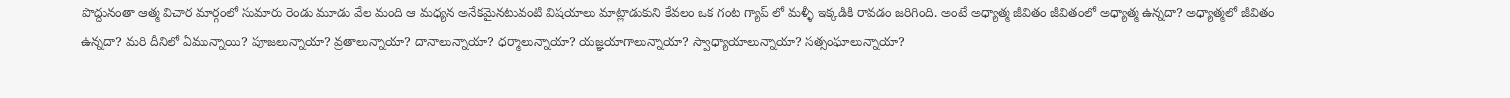పొద్దునంతా ఆత్మ విచార మార్గంలో సుమారు రెండు మూడు వేల మంది ఆ మధ్యన అనేకమైనటువంటి విషయాలు మాట్లాడుకుని కేవలం ఒక గంట గ్యాప్ లో మళ్ళీ ఇక్కడికి రావడం జరిగింది. అంటే అధ్యాత్మ జీవితం జీవితంలో అధ్యాత్మ ఉన్నదా? అధ్యాత్మలో జీవితం ఉన్నదా? మరి దీనిలో ఏమున్నాయి? పూజలున్నాయా? వ్రతాలున్నాయా? దానాలున్నాయా? ధర్మాలున్నాయా? యజ్ఞయాగాలున్నాయా? స్వాధ్యాయాలున్నాయా? సత్సంఘాలున్నాయా?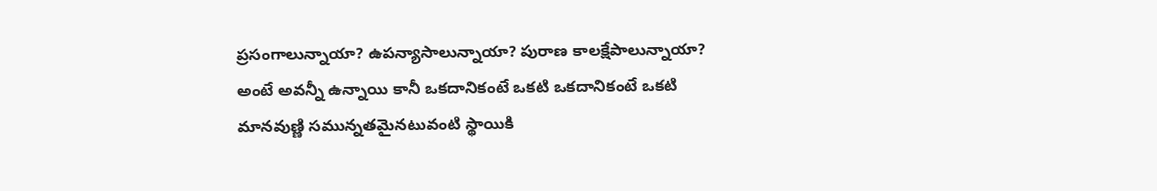ప్రసంగాలున్నాయా? ఉపన్యాసాలున్నాయా? పురాణ కాలక్షేపాలున్నాయా? అంటే అవన్నీ ఉన్నాయి కానీ ఒకదానికంటే ఒకటి ఒకదానికంటే ఒకటి మానవుణ్ణి సమున్నతమైనటువంటి స్థాయికి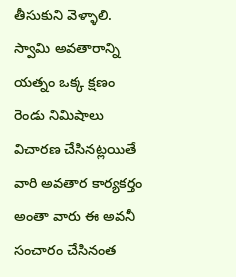తీసుకుని వెళ్ళాలి. స్వామి అవతారాన్ని యత్నం ఒక్క క్షణం రెండు నిమిషాలు విచారణ చేసినట్లయితే వారి అవతార కార్యకర్తం అంతా వారు ఈ అవనీ సంచారం చేసినంత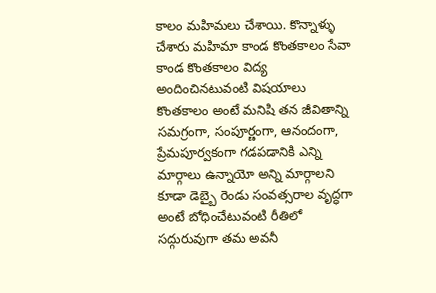కాలం మహిమలు చేశాయి. కొన్నాళ్ళు చేశారు మహిమా కాండ కొంతకాలం సేవా కాండ కొంతకాలం విద్య అందించినటువంటి విషయాలు కొంతకాలం అంటే మనిషి తన జీవితాన్ని సమగ్రంగా, సంపూర్ణంగా, ఆనందంగా, ప్రేమపూర్వకంగా గడపడానికి ఎన్ని మార్గాలు ఉన్నాయో అన్ని మార్గాలని కూడా డెబ్బై రెండు సంవత్సరాల వృద్ధగా అంటే బోధించేటువంటి రీతిలో సద్గురువుగా తమ అవనీ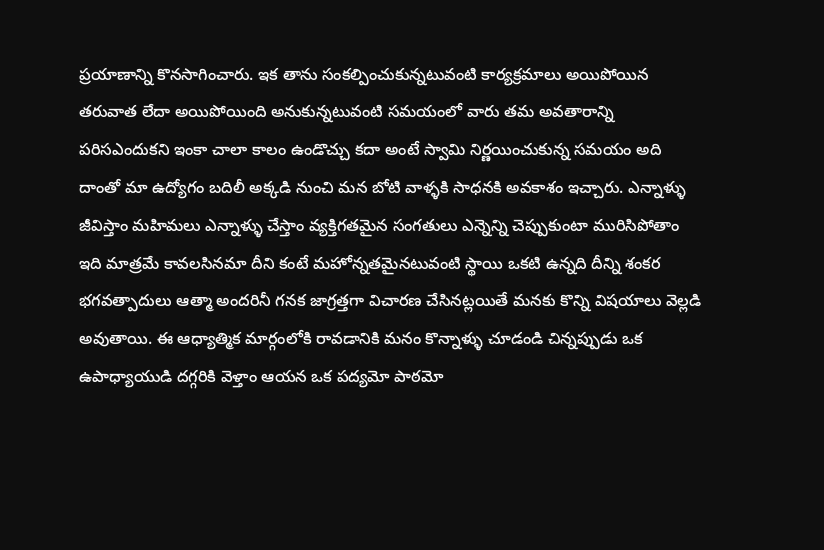ప్రయాణాన్ని కొనసాగించారు. ఇక తాను సంకల్పించుకున్నటువంటి కార్యక్రమాలు అయిపోయిన తరువాత లేదా అయిపోయింది అనుకున్నటువంటి సమయంలో వారు తమ అవతారాన్ని పరిసఎందుకని ఇంకా చాలా కాలం ఉండొచ్చు కదా అంటే స్వామి నిర్ణయించుకున్న సమయం అది దాంతో మా ఉద్యోగం బదిలీ అక్కడి నుంచి మన బోటి వాళ్ళకి సాధనకి అవకాశం ఇచ్చారు. ఎన్నాళ్ళు జీవిస్తాం మహిమలు ఎన్నాళ్ళు చేస్తాం వ్యక్తిగతమైన సంగతులు ఎన్నెన్ని చెప్పుకుంటా మురిసిపోతాం ఇది మాత్రమే కావలసినమా దీని కంటే మహోన్నతమైనటువంటి స్థాయి ఒకటి ఉన్నది దీన్ని శంకర భగవత్పాదులు ఆత్మా అందరినీ గనక జాగ్రత్తగా విచారణ చేసినట్లయితే మనకు కొన్ని విషయాలు వెల్లడి అవుతాయి. ఈ ఆధ్యాత్మిక మార్గంలోకి రావడానికి మనం కొన్నాళ్ళు చూడండి చిన్నప్పుడు ఒక ఉపాధ్యాయుడి దగ్గరికి వెళ్తాం ఆయన ఒక పద్యమో పాఠమో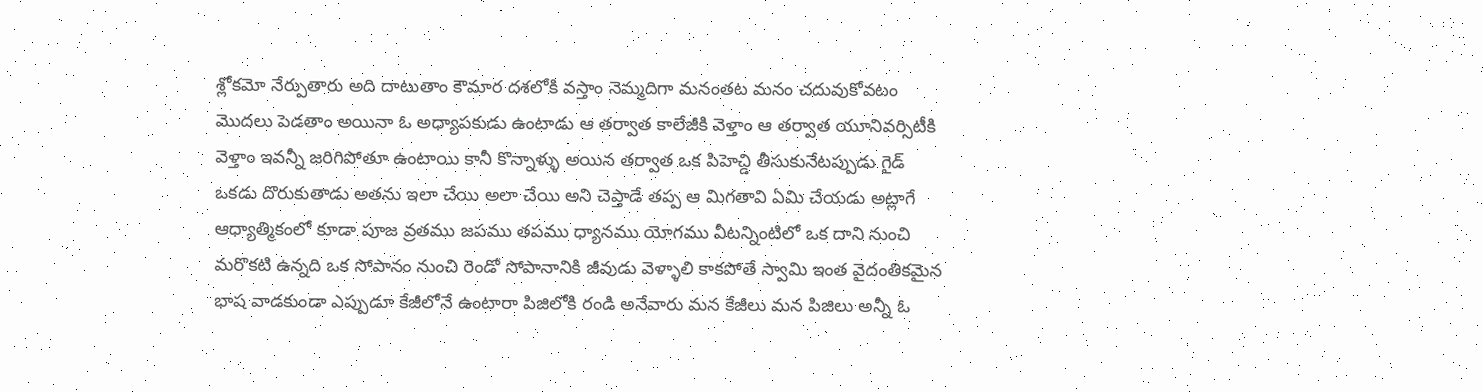శ్లోకమో నేర్పుతారు అది దాటుతాం కౌమార దశలోకి వస్తాం నెమ్మదిగా మనంతట మనం చదువుకోవటం మొదలు పెడతాం అయినా ఓ అధ్యాపకుడు ఉంటాడు ఆ తర్వాత కాలేజీకి వెళ్తాం ఆ తర్వాత యూనివర్సిటీకి వెళ్తాం ఇవన్నీ జరిగిపోతూ ఉంటాయి కానీ కొన్నాళ్ళు అయిన తర్వాత ఒక పిహెచ్డి తీసుకునేటప్పుడు గైడ్ ఒకడు దొరుకుతాడు అతను ఇలా చేయి అలా చేయి అని చెప్తాడే తప్ప ఆ మిగతావి ఏమి చేయడు అట్లాగే ఆధ్యాత్మికంలో కూడా పూజ వ్రతము జపము తపము ధ్యానము యోగము వీటన్నింటిలో ఒక దాని నుంచి మరొకటి ఉన్నది ఒక సోపానం నుంచి రెండో సోపానానికి జీవుడు వెళ్ళాలి కాకపోతే స్వామి ఇంత వైదంతికమైన భాష వాడకుండా ఎప్పుడూ కేజీలోనే ఉంటారా పిజిలోకి రండి అనేవారు మన కేజీలు మన పిజిలు అన్నీ ఓ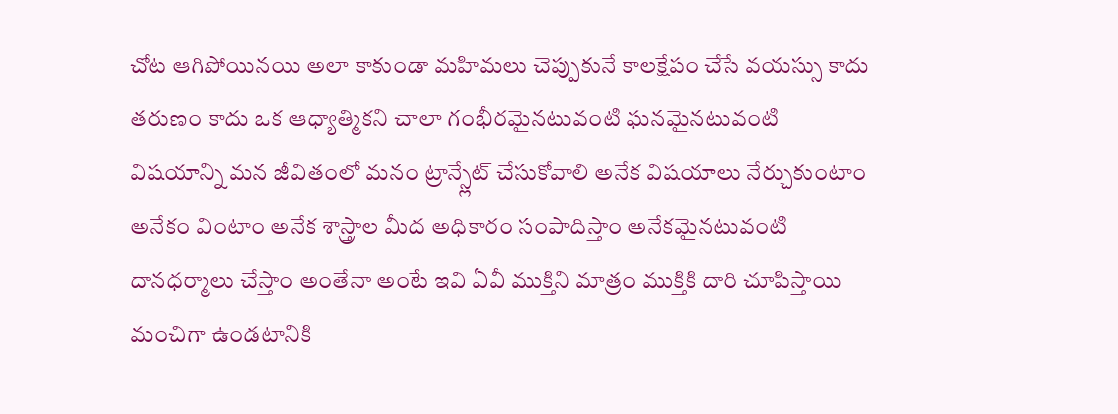చోట ఆగిపోయినయి అలా కాకుండా మహిమలు చెప్పుకునే కాలక్షేపం చేసే వయస్సు కాదు తరుణం కాదు ఒక ఆధ్యాత్మికని చాలా గంభీరమైనటువంటి ఘనమైనటువంటి విషయాన్ని మన జీవితంలో మనం ట్రాన్స్లేట్ చేసుకోవాలి అనేక విషయాలు నేర్చుకుంటాం అనేకం వింటాం అనేక శాస్త్రాల మీద అధికారం సంపాదిస్తాం అనేకమైనటువంటి దానధర్మాలు చేస్తాం అంతేనా అంటే ఇవి ఏవీ ముక్తిని మాత్రం ముక్తికి దారి చూపిస్తాయి మంచిగా ఉండటానికి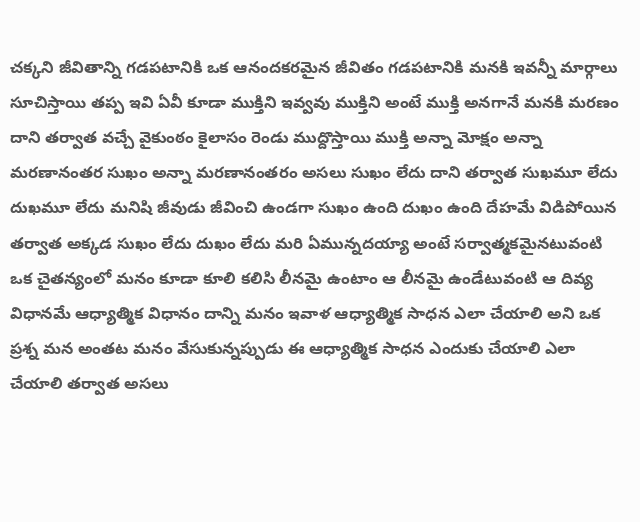చక్కని జీవితాన్ని గడపటానికి ఒక ఆనందకరమైన జీవితం గడపటానికి మనకి ఇవన్నీ మార్గాలు సూచిస్తాయి తప్ప ఇవి ఏవీ కూడా ముక్తిని ఇవ్వవు ముక్తిని అంటే ముక్తి అనగానే మనకి మరణం దాని తర్వాత వచ్చే వైకుంఠం కైలాసం రెండు ముద్దొస్తాయి ముక్తి అన్నా మోక్షం అన్నా మరణానంతర సుఖం అన్నా మరణానంతరం అసలు సుఖం లేదు దాని తర్వాత సుఖమూ లేదు దుఖమూ లేదు మనిషి జీవుడు జీవించి ఉండగా సుఖం ఉంది దుఖం ఉంది దేహమే విడిపోయిన తర్వాత అక్కడ సుఖం లేదు దుఖం లేదు మరి ఏమున్నదయ్యా అంటే సర్వాత్మకమైనటువంటి ఒక చైతన్యంలో మనం కూడా కూలి కలిసి లీనమై ఉంటాం ఆ లీనమై ఉండేటువంటి ఆ దివ్య విధానమే ఆధ్యాత్మిక విధానం దాన్ని మనం ఇవాళ ఆధ్యాత్మిక సాధన ఎలా చేయాలి అని ఒక ప్రశ్న మన అంతట మనం వేసుకున్నప్పుడు ఈ ఆధ్యాత్మిక సాధన ఎందుకు చేయాలి ఎలా చేయాలి తర్వాత అసలు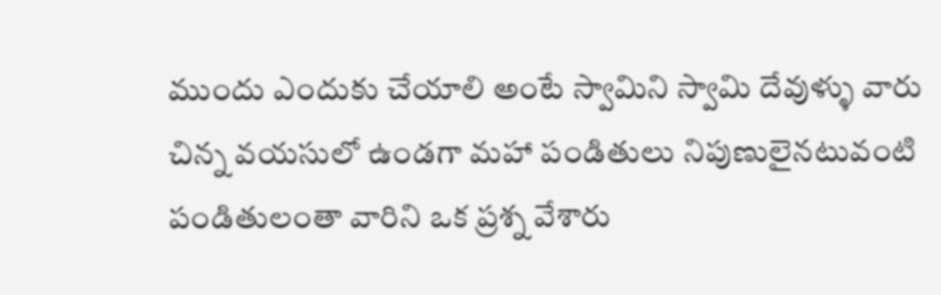ముందు ఎందుకు చేయాలి అంటే స్వామిని స్వామి దేవుళ్ళు వారు చిన్న వయసులో ఉండగా మహా పండితులు నిపుణులైనటువంటి పండితులంతా వారిని ఒక ప్రశ్న వేశారు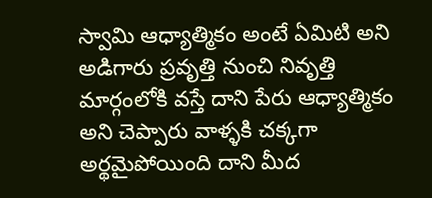స్వామి ఆధ్యాత్మికం అంటే ఏమిటి అని అడిగారు ప్రవృత్తి నుంచి నివృత్తి మార్గంలోకి వస్తే దాని పేరు ఆధ్యాత్మికం అని చెప్పారు వాళ్ళకి చక్కగా అర్థమైపోయింది దాని మీద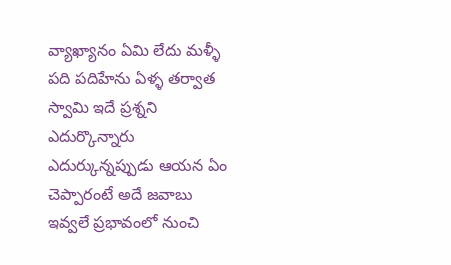వ్యాఖ్యానం ఏమి లేదు మళ్ళీ పది పదిహేను ఏళ్ళ తర్వాత స్వామి ఇదే ప్రశ్నని ఎదుర్కొన్నారు ఎదుర్కున్నప్పుడు ఆయన ఏం చెప్పారంటే అదే జవాబు ఇవ్వలే ప్రభావంలో నుంచి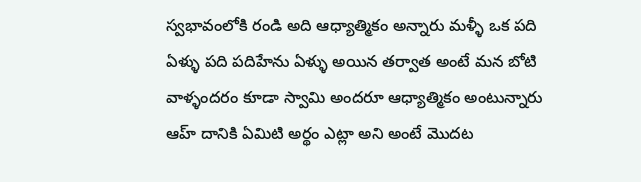స్వభావంలోకి రండి అది ఆధ్యాత్మికం అన్నారు మళ్ళీ ఒక పది ఏళ్ళు పది పదిహేను ఏళ్ళు అయిన తర్వాత అంటే మన బోటి వాళ్ళందరం కూడా స్వామి అందరూ ఆధ్యాత్మికం అంటున్నారు ఆహ్ దానికి ఏమిటి అర్థం ఎట్లా అని అంటే మొదట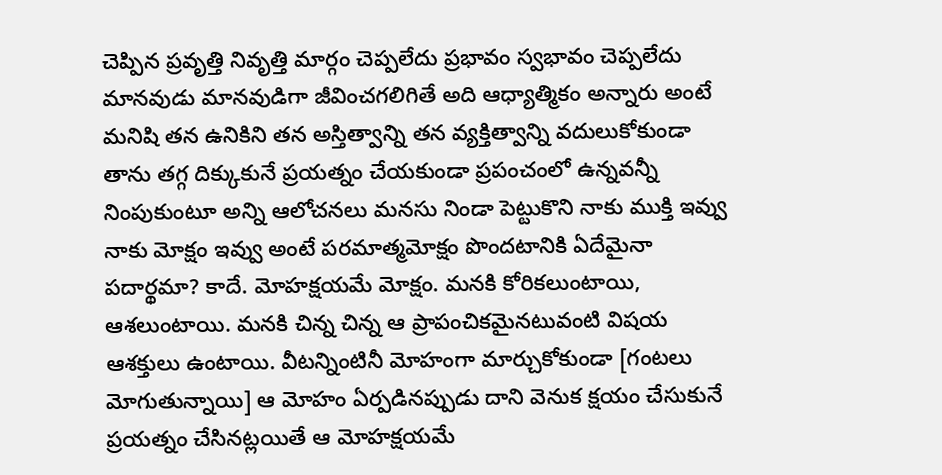చెప్పిన ప్రవృత్తి నివృత్తి మార్గం చెప్పలేదు ప్రభావం స్వభావం చెప్పలేదు మానవుడు మానవుడిగా జీవించగలిగితే అది ఆధ్యాత్మికం అన్నారు అంటే మనిషి తన ఉనికిని తన అస్తిత్వాన్ని తన వ్యక్తిత్వాన్ని వదులుకోకుండా తాను తగ్గ దిక్కుకునే ప్రయత్నం చేయకుండా ప్రపంచంలో ఉన్నవన్నీ నింపుకుంటూ అన్ని ఆలోచనలు మనసు నిండా పెట్టుకొని నాకు ముక్తి ఇవ్వు నాకు మోక్షం ఇవ్వు అంటే పరమాత్మమోక్షం పొందటానికి ఏదేమైనా పదార్థమా? కాదే. మోహక్షయమే మోక్షం. మనకి కోరికలుంటాయి, ఆశలుంటాయి. మనకి చిన్న చిన్న ఆ ప్రాపంచికమైనటువంటి విషయ ఆశక్తులు ఉంటాయి. వీటన్నింటినీ మోహంగా మార్చుకోకుండా [గంటలు మోగుతున్నాయి] ఆ మోహం ఏర్పడినప్పుడు దాని వెనుక క్షయం చేసుకునే ప్రయత్నం చేసినట్లయితే ఆ మోహక్షయమే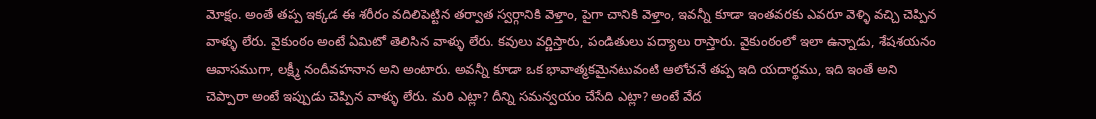మోక్షం. అంతే తప్ప ఇక్కడ ఈ శరీరం వదిలిపెట్టిన తర్వాత స్వర్గానికి వెళ్తాం, పైగా చానికి వెళ్తాం, ఇవన్నీ కూడా ఇంతవరకు ఎవరూ వెళ్ళి వచ్చి చెప్పిన వాళ్ళు లేరు. వైకుంఠం అంటే ఏమిటో తెలిసిన వాళ్ళు లేరు. కవులు వర్ణిస్తారు, పండితులు పద్యాలు రాస్తారు. వైకుంఠంలో ఇలా ఉన్నాడు, శేషశయనం ఆవాసముగా, లక్ష్మీ నందీవహనాన అని అంటారు. అవన్నీ కూడా ఒక భావాత్మకమైనటువంటి ఆలోచనే తప్ప ఇది యదార్థము, ఇది ఇంతే అని చెప్పారా అంటే ఇప్పుడు చెప్పిన వాళ్ళు లేరు. మరి ఎట్లా? దీన్ని సమన్వయం చేసేది ఎట్లా? అంటే వేద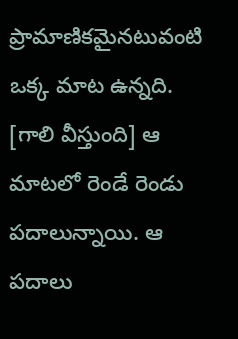ప్రామాణికమైనటువంటి ఒక్క మాట ఉన్నది. [గాలి వీస్తుంది] ఆ మాటలో రెండే రెండు పదాలున్నాయి. ఆ పదాలు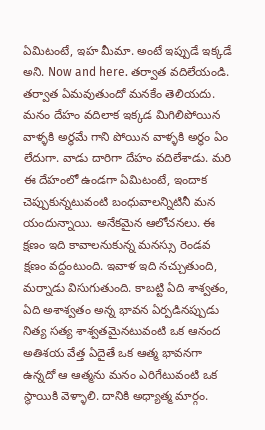ఏమిటంటే, ఇహ మీమా. అంటే ఇప్పుడే ఇక్కడే అని. Now and here. తర్వాత వదిలేయండి. తర్వాత ఏమవుతుందో మనకేం తెలియదు. మనం దేహం వదిలాక ఇక్కడ మిగిలిపోయిన వాళ్ళకి అర్థమే గాని పోయిన వాళ్ళకి అర్థం ఏం లేదుగా. వాడు దారిగా దేహం వదిలేశాడు. మరి ఈ దేహంలో ఉండగా ఏమిటంటే, ఇందాక చెప్పుకున్నటువంటి బంధువాలన్నిటినీ మన యందున్నాయి. అనేకమైన ఆలోచనలు. ఈ క్షణం ఇది కావాలనుకున్న మనస్సు రెండవ క్షణం వద్దంటుంది. ఇవాళ ఇది నచ్చుతుంది, మర్నాడు విసుగుతుంది. కాబట్టి ఏది శాశ్వతం, ఏది అశాశ్వతం అన్న భావన ఏర్పడినప్పుడు నిత్య సత్య శాశ్వతమైనటువంటి ఒక ఆనంద అతిశయ వేత్త ఏదైతే ఒక ఆత్మ భావనగా ఉన్నదో ఆ ఆత్మను మనం ఎరిగేటువంటి ఒక స్థాయికి వెళ్ళాలి. దానికి అధ్యాత్మ మార్గం.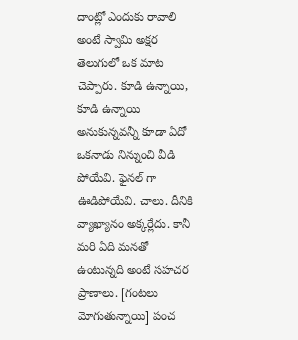దాంట్లో ఎందుకు రావాలి అంటే స్వామి అక్షర తెలుగులో ఒక మాట చెప్పారు. కూడి ఉన్నాయి, కూడి ఉన్నాయి అనుకున్నవన్నీ కూడా ఏదో ఒకనాడు నిన్నుంచి వీడి పోయేవి. ఫైనల్ గా ఊడిపోయేవి. చాలు. దీనికి వ్యాఖ్యానం అక్కర్లేదు. కానీ మరి ఏది మనతో ఉంటున్నది అంటే సహచర ప్రాణాలు. [గంటలు మోగుతున్నాయి] పంచ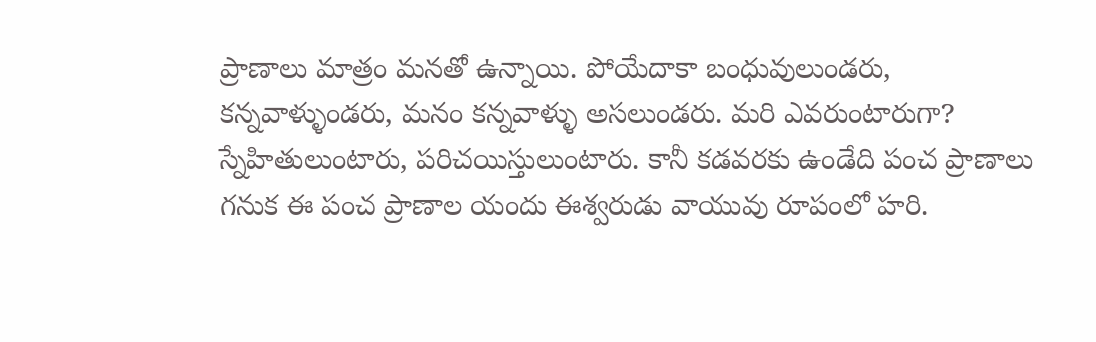ప్రాణాలు మాత్రం మనతో ఉన్నాయి. పోయేదాకా బంధువులుండరు, కన్నవాళ్ళుండరు, మనం కన్నవాళ్ళు అసలుండరు. మరి ఎవరుంటారుగా? స్నేహితులుంటారు, పరిచయిస్తులుంటారు. కానీ కడవరకు ఉండేది పంచ ప్రాణాలు గనుక ఈ పంచ ప్రాణాల యందు ఈశ్వరుడు వాయువు రూపంలో హరి.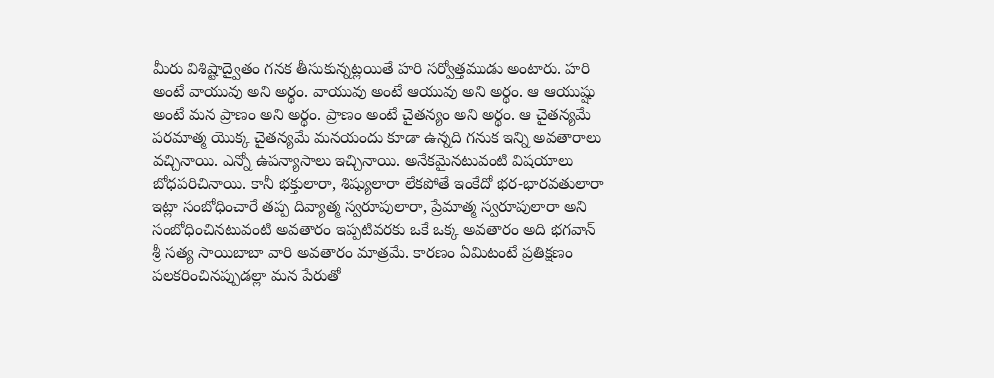మీరు విశిష్టాద్వైతం గనక తీసుకున్నట్లయితే హరి సర్వోత్తముడు అంటారు. హరి అంటే వాయువు అని అర్థం. వాయువు అంటే ఆయువు అని అర్థం. ఆ ఆయుష్షు అంటే మన ప్రాణం అని అర్థం. ప్రాణం అంటే చైతన్యం అని అర్థం. ఆ చైతన్యమే పరమాత్మ యొక్క చైతన్యమే మనయందు కూడా ఉన్నది గనుక ఇన్ని అవతారాలు వచ్చినాయి. ఎన్నో ఉపన్యాసాలు ఇచ్చినాయి. అనేకమైనటువంటి విషయాలు బోధపరిచినాయి. కానీ భక్తులారా, శిష్యులారా లేకపోతే ఇంకేదో భర-భారవతులారా ఇట్లా సంబోధించారే తప్ప దివ్యాత్మ స్వరూపులారా, ప్రేమాత్మ స్వరూపులారా అని సంబోధించినటువంటి అవతారం ఇప్పటివరకు ఒకే ఒక్క అవతారం అది భగవాన్ శ్రీ సత్య సాయిబాబా వారి అవతారం మాత్రమే. కారణం ఏమిటంటే ప్రతిక్షణం పలకరించినప్పుడల్లా మన పేరుతో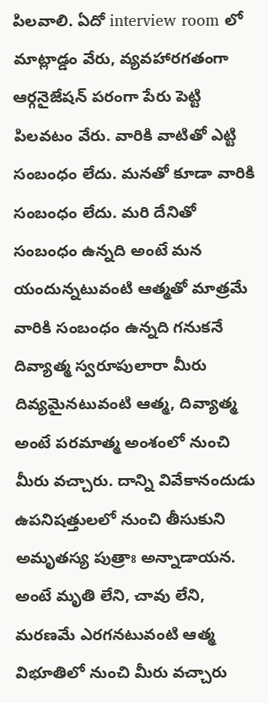పిలవాలి. ఏదో interview room లో మాట్లాడ్డం వేరు, వ్యవహారగతంగా ఆర్గనైజేషన్ పరంగా పేరు పెట్టి పిలవటం వేరు. వారికి వాటితో ఎట్టి సంబంధం లేదు. మనతో కూడా వారికి సంబంధం లేదు. మరి దేనితో సంబంధం ఉన్నది అంటే మన యందున్నటువంటి ఆత్మతో మాత్రమే వారికి సంబంధం ఉన్నది గనుకనే దివ్యాత్మ స్వరూపులారా మీరు దివ్యమైనటువంటి ఆత్మ, దివ్యాత్మ అంటే పరమాత్మ అంశంలో నుంచి మీరు వచ్చారు. దాన్ని వివేకానందుడు ఉపనిషత్తులలో నుంచి తీసుకుని అమృతస్య పుత్రాః అన్నాడాయన. అంటే మృతి లేని, చావు లేని, మరణమే ఎరగనటువంటి ఆత్మ విభూతిలో నుంచి మీరు వచ్చారు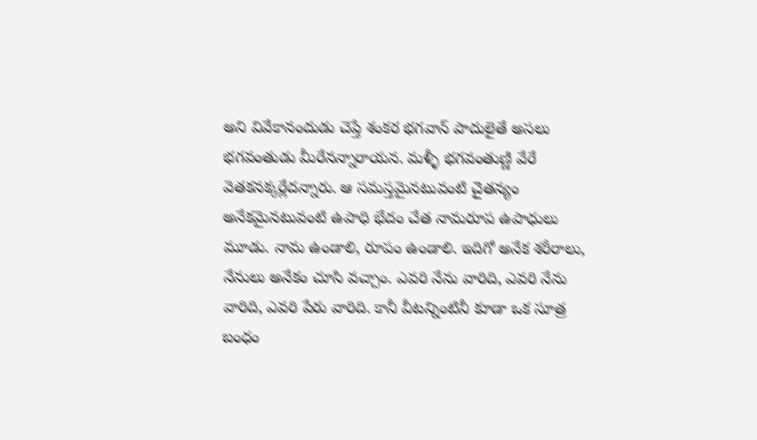అని వివేకానందుడు చెప్తే శంకర భగవాన్ పాదులైతే అసలు భగవంతుడు మీరేనన్నారాయన. మళ్ళీ భగవంతుణ్ణి వేరే వెతకనక్కర్లేదన్నారు. ఆ సమస్తమైనటువంటి చైతన్యం అనేకమైనటువంటి ఉపాధి భేదం చేత నామరూప ఉపాధులు మూడు. నామ ఉండాలి, రూపం ఉండాలి. ఇదిగో అనేక శరీరాలు, నేనులు అనేకం చూసి వచ్చాం. ఎవరి నేను వారిది, ఎవరి నేను వారిది, ఎవరి పేరు వారిది. కానీ వీటన్నింటినీ కూడా ఒక సూత్ర బంధం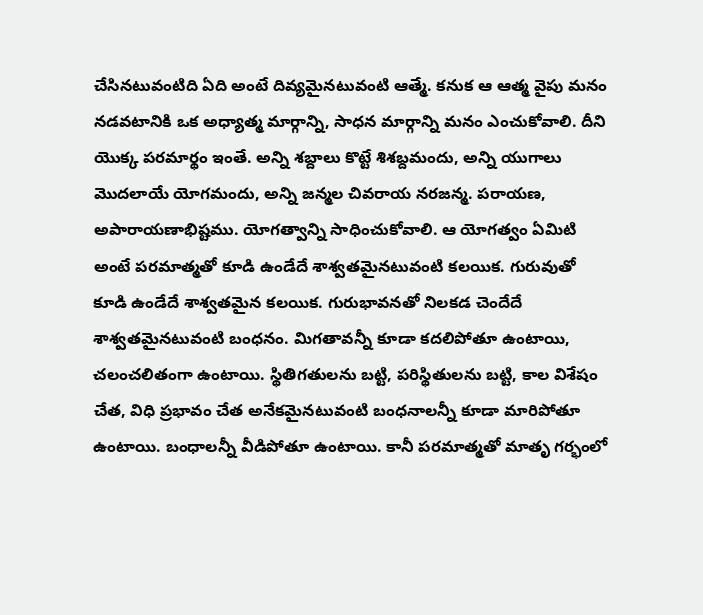చేసినటువంటిది ఏది అంటే దివ్యమైనటువంటి ఆత్మే. కనుక ఆ ఆత్మ వైపు మనం నడవటానికి ఒక అధ్యాత్మ మార్గాన్ని, సాధన మార్గాన్ని మనం ఎంచుకోవాలి. దీని యొక్క పరమార్థం ఇంతే. అన్ని శబ్దాలు కొట్టే శిశబ్దమందు, అన్ని యుగాలు మొదలాయే యోగమందు, అన్ని జన్మల చివరాయ నరజన్మ. పరాయణ, అపారాయణాభిష్టము. యోగత్వాన్ని సాధించుకోవాలి. ఆ యోగత్వం ఏమిటి అంటే పరమాత్మతో కూడి ఉండేదే శాశ్వతమైనటువంటి కలయిక. గురువుతో కూడి ఉండేదే శాశ్వతమైన కలయిక. గురుభావనతో నిలకడ చెందేదే శాశ్వతమైనటువంటి బంధనం. మిగతావన్నీ కూడా కదలిపోతూ ఉంటాయి, చలంచలితంగా ఉంటాయి. స్థితిగతులను బట్టి, పరిస్థితులను బట్టి, కాల విశేషం చేత, విధి ప్రభావం చేత అనేకమైనటువంటి బంధనాలన్నీ కూడా మారిపోతూ ఉంటాయి. బంధాలన్నీ వీడిపోతూ ఉంటాయి. కానీ పరమాత్మతో మాతృ గర్భంలో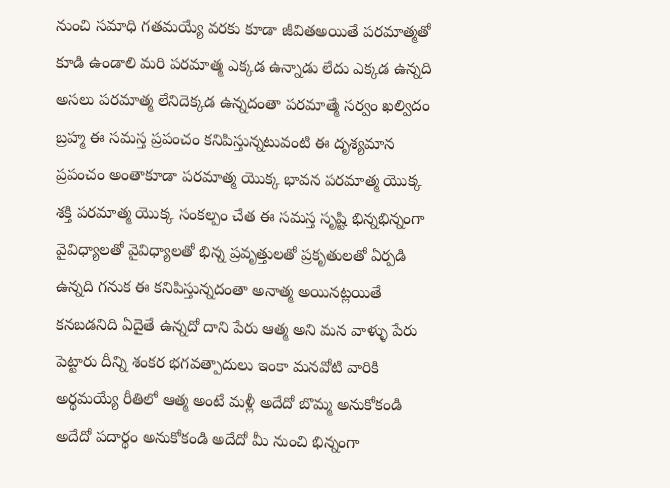నుంచి సమాధి గతమయ్యే వరకు కూడా జీవితఅయితే పరమాత్మతో కూడి ఉండాలి మరి పరమాత్మ ఎక్కడ ఉన్నాడు లేదు ఎక్కడ ఉన్నది అసలు పరమాత్మ లేనిదెక్కడ ఉన్నదంతా పరమాత్మే సర్వం ఖల్విదం బ్రహ్మ ఈ సమస్త ప్రపంచం కనిపిస్తున్నటువంటి ఈ దృశ్యమాన ప్రపంచం అంతాకూడా పరమాత్మ యొక్క భావన పరమాత్మ యొక్క శక్తి పరమాత్మ యొక్క సంకల్పం చేత ఈ సమస్త సృష్టి భిన్నభిన్నంగా వైవిధ్యాలతో వైవిధ్యాలతో భిన్న ప్రవృత్తులతో ప్రకృతులతో ఏర్పడి ఉన్నది గనుక ఈ కనిపిస్తున్నదంతా అనాత్మ అయినట్లయితే కనబడనిది ఏదైతే ఉన్నదో దాని పేరు ఆత్మ అని మన వాళ్ళు పేరు పెట్టారు దీన్ని శంకర భగవత్పాదులు ఇంకా మనవోటి వారికి అర్థమయ్యే రీతిలో ఆత్మ అంటే మళ్లీ అదేదో బొమ్మ అనుకోకండి అదేదో పదార్థం అనుకోకండి అదేదో మీ నుంచి భిన్నంగా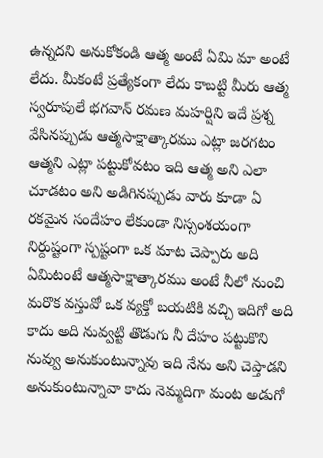ఉన్నదని అనుకోకండి ఆత్మ అంటే ఏమి మా అంటే లేదు. మీకంటే ప్రత్యేకంగా లేదు కాబట్టి మీరు ఆత్మ స్వరూపులే భగవాన్ రమణ మహర్షిని ఇదే ప్రశ్న వేసినప్పుడు ఆత్మసాక్షాత్కారము ఎట్లా జరగటం ఆత్మని ఎట్లా పట్టుకోవటం ఇది ఆత్మ అని ఎలా చూడటం అని అడిగినప్పుడు వారు కూడా ఏ రకమైన సందేహం లేకుండా నిస్సంశయంగా నిర్దుష్టంగా స్పష్టంగా ఒక మాట చెప్పారు అది ఏమిటంటే ఆత్మసాక్షాత్కారము అంటే నీలో నుంచి మరొక వస్తువో ఒక వ్యక్తో బయటికి వచ్చి ఇదిగో అది కాదు అది నువ్వట్టి తొడుగు నీ దేహం పట్టుకొని నువ్వు అనుకుంటున్నావు ఇది నేను అని చెప్తాడని అనుకుంటున్నావా కాదు నెమ్మదిగా మంట అడుగో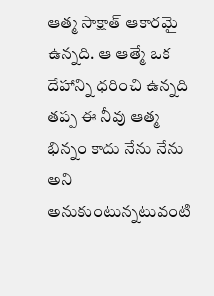ఆత్మ సాక్షాత్ ఆకారమై ఉన్నది. ఆ ఆత్మే ఒక దేహాన్ని ధరించి ఉన్నది తప్ప ఈ నీవు ఆత్మ భిన్నం కాదు నేను నేను అని అనుకుంటున్నటువంటి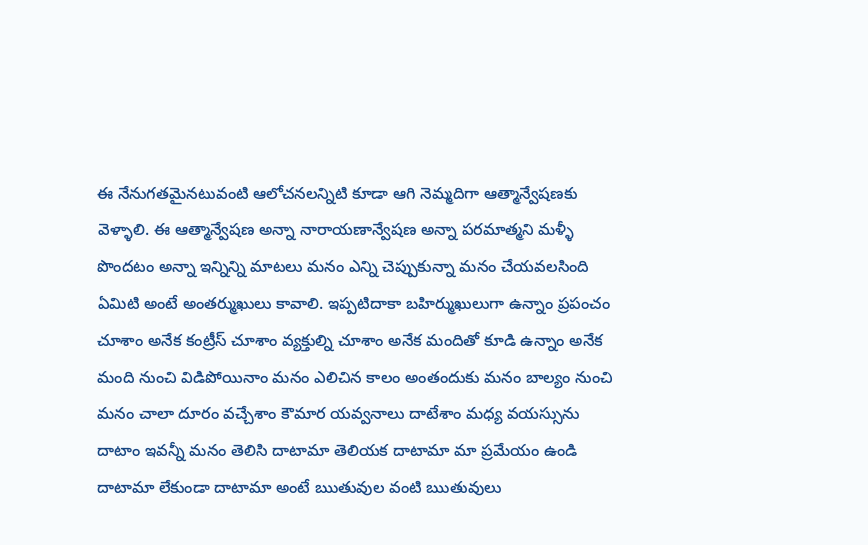ఈ నేనుగతమైనటువంటి ఆలోచనలన్నిటి కూడా ఆగి నెమ్మదిగా ఆత్మాన్వేషణకు వెళ్ళాలి. ఈ ఆత్మాన్వేషణ అన్నా నారాయణాన్వేషణ అన్నా పరమాత్మని మళ్ళీ పొందటం అన్నా ఇన్నిన్ని మాటలు మనం ఎన్ని చెప్పుకున్నా మనం చేయవలసింది ఏమిటి అంటే అంతర్ముఖులు కావాలి. ఇప్పటిదాకా బహిర్ముఖులుగా ఉన్నాం ప్రపంచం చూశాం అనేక కంట్రీస్ చూశాం వ్యక్తుల్ని చూశాం అనేక మందితో కూడి ఉన్నాం అనేక మంది నుంచి విడిపోయినాం మనం ఎలిచిన కాలం అంతందుకు మనం బాల్యం నుంచి మనం చాలా దూరం వచ్చేశాం కౌమార యవ్వనాలు దాటేశాం మధ్య వయస్సును దాటాం ఇవన్నీ మనం తెలిసి దాటామా తెలియక దాటామా మా ప్రమేయం ఉండి దాటామా లేకుండా దాటామా అంటే ఋతువుల వంటి ఋతువులు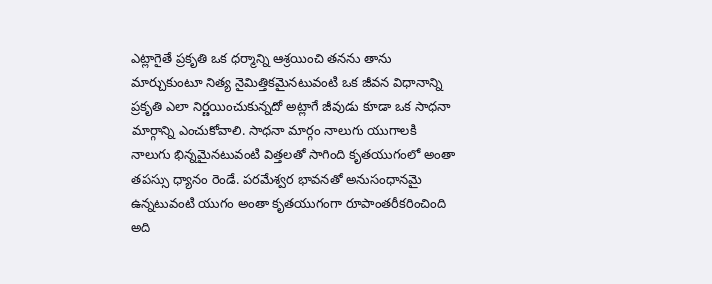ఎట్లాగైతే ప్రకృతి ఒక ధర్మాన్ని ఆశ్రయించి తనను తాను మార్చుకుంటూ నిత్య నైమిత్తికమైనటువంటి ఒక జీవన విధానాన్ని ప్రకృతి ఎలా నిర్ణయించుకున్నదో అట్లాగే జీవుడు కూడా ఒక సాధనా మార్గాన్ని ఎంచుకోవాలి. సాధనా మార్గం నాలుగు యుగాలకి నాలుగు భిన్నమైనటువంటి విత్తలతో సాగింది కృతయుగంలో అంతా తపస్సు ధ్యానం రెండే. పరమేశ్వర భావనతో అనుసంధానమై ఉన్నటువంటి యుగం అంతా కృతయుగంగా రూపాంతరీకరించింది అది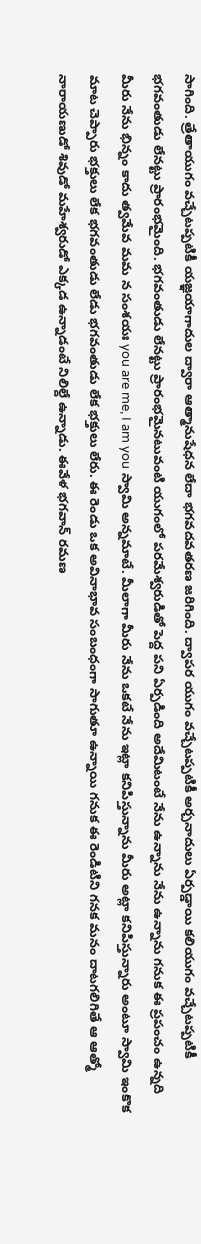సాగింది. త్రేతాయుగం వచ్చేటప్పటికీ యజ్ఞయాగాదుల ద్వారా ఆత్మానుషేధన లేదా భగవదవతరణ జరిగింది. ద్వాపర యుగం వచ్చేటప్పటికీ అర్చనాదులు ఏర్పడ్డాయి కలియుగం వచ్చేటప్పటికీ భగవంతుడు లేనట్టు ప్రారంభమైంది. భగవంతుడు లేనట్టు ప్రారంభమైనటువంటి యుగంలో పరమేశ్వరుడితో పెద్ద పని ఏర్పడింది అదేమిటంటే నేను ఉన్నాను నేను ఉన్నాను గనుక ఈ ప్రపంచం ఉన్నది మీరు నేను భిన్నం కాదు త్వమేవ మమ న సంశయః you are me, I am you స్వామి అన్నమాటే. మీలాగా మీరు నేను ఒకటే నేను ఇట్లా కనిపిస్తున్నాను మీరు అట్లా కనిపిస్తున్నారు అంటూ స్వామి ఇంకొక మాట చెప్పారు భక్తులు లేక భగవంతుడు లేడు భగవంతుడు లేక భక్తులు లేరు. ఈ రెండు ఒక అవినాభావ సంబంధంగా సాగుతూ ఉన్నాయి గనుక ఈ రెండిటిని గనక మనం దాటగలిగితే ఆ ఆత్మో నారాయణుడో శివుడో మహేశ్వరుడో ఎక్కడ ఉన్నాడంటే నిలిల్దే ఉన్నాడు. ఈవేళ భగవాన్ రమణ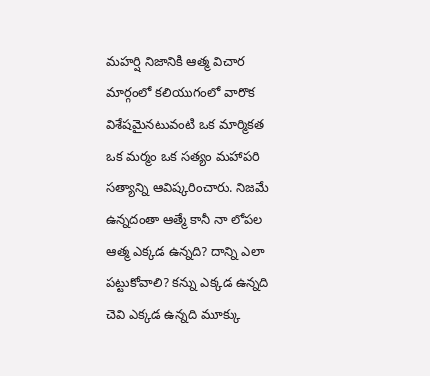మహర్షి నిజానికి ఆత్మ విచార మార్గంలో కలియుగంలో వారొక విశేషమైనటువంటి ఒక మార్మికత ఒక మర్మం ఒక సత్యం మహాపరి సత్యాన్ని ఆవిష్కరించారు. నిజమే ఉన్నదంతా ఆత్మే కానీ నా లోపల ఆత్మ ఎక్కడ ఉన్నది? దాన్ని ఎలా పట్టుకోవాలి? కన్ను ఎక్కడ ఉన్నది చెవి ఎక్కడ ఉన్నది మూక్కు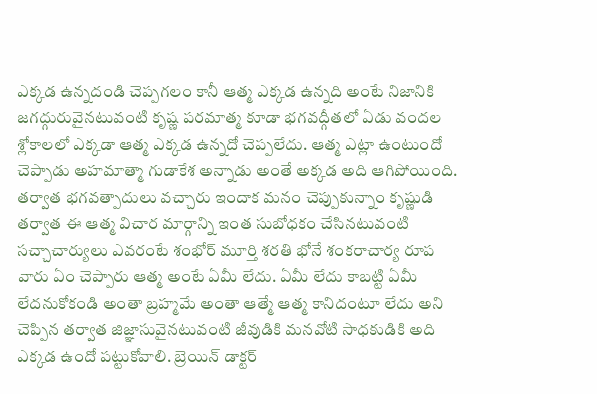ఎక్కడ ఉన్నదండి చెప్పగలం కానీ ఆత్మ ఎక్కడ ఉన్నది అంటే నిజానికి జగద్గురువైనటువంటి కృష్ణ పరమాత్మ కూడా భగవద్గీతలో ఏడు వందల శ్లోకాలలో ఎక్కడా ఆత్మ ఎక్కడ ఉన్నదో చెప్పలేదు. ఆత్మ ఎట్లా ఉంటుందో చెప్పాడు అహమాత్మా గుడాకేశ అన్నాడు అంతే అక్కడ అది ఆగిపోయింది. తర్వాత భగవత్పాదులు వచ్చారు ఇందాక మనం చెప్పుకున్నాం కృష్ణుడి తర్వాత ఈ ఆత్మ విచార మార్గాన్ని ఇంత సుబోధకం చేసినటువంటి సచ్చాచార్యులు ఎవరంటే శంభోర్ మూర్తి శరతి భోనే శంకరాచార్య రూప వారు ఏం చెప్పారు ఆత్మ అంటే ఏమీ లేదు. ఏమీ లేదు కాబట్టి ఏమీ లేదనుకోకండి అంతా బ్రహ్మమే అంతా ఆత్మే ఆత్మ కానిదంటూ లేదు అని చెప్పిన తర్వాత జిజ్ఞాసువైనటువంటి జీవుడికి మనవోటి సాధకుడికి అది ఎక్కడ ఉందో పట్టుకోవాలి. బ్రెయిన్ డాక్టర్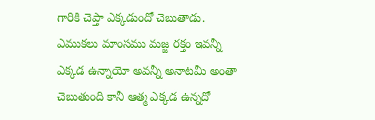గారికి చెప్తా ఎక్కడుందో చెబుతాడు. ఎముకలు మాంసము మజ్జ రక్తం ఇవన్నీ ఎక్కడ ఉన్నాయో అవన్నీ అనాటమీ అంతా చెబుతుంది కానీ ఆత్మ ఎక్కడ ఉన్నదో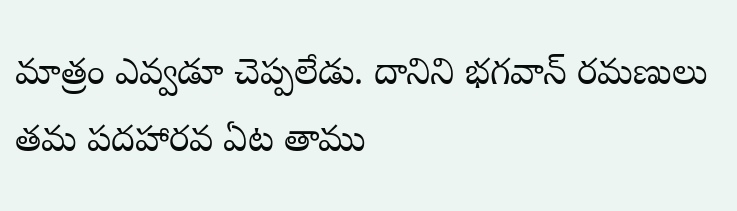మాత్రం ఎవ్వడూ చెప్పలేడు. దానిని భగవాన్ రమణులు తమ పదహారవ ఏట తాము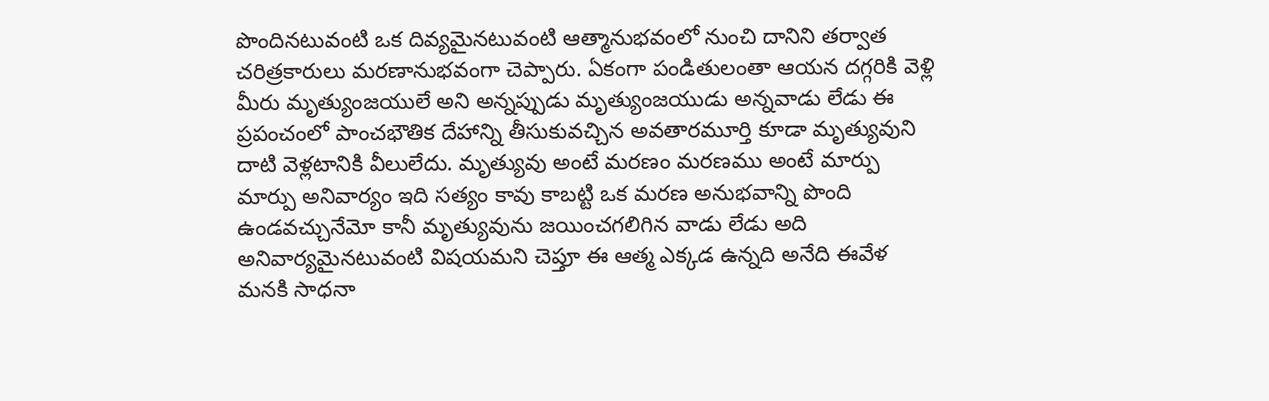పొందినటువంటి ఒక దివ్యమైనటువంటి ఆత్మానుభవంలో నుంచి దానిని తర్వాత చరిత్రకారులు మరణానుభవంగా చెప్పారు. ఏకంగా పండితులంతా ఆయన దగ్గరికి వెళ్లి మీరు మృత్యుంజయులే అని అన్నప్పుడు మృత్యుంజయుడు అన్నవాడు లేడు ఈ ప్రపంచంలో పాంచభౌతిక దేహాన్ని తీసుకువచ్చిన అవతారమూర్తి కూడా మృత్యువుని దాటి వెళ్లటానికి వీలులేదు. మృత్యువు అంటే మరణం మరణము అంటే మార్పు మార్పు అనివార్యం ఇది సత్యం కావు కాబట్టి ఒక మరణ అనుభవాన్ని పొంది ఉండవచ్చునేమో కానీ మృత్యువును జయించగలిగిన వాడు లేడు అది అనివార్యమైనటువంటి విషయమని చెప్తూ ఈ ఆత్మ ఎక్కడ ఉన్నది అనేది ఈవేళ మనకి సాధనా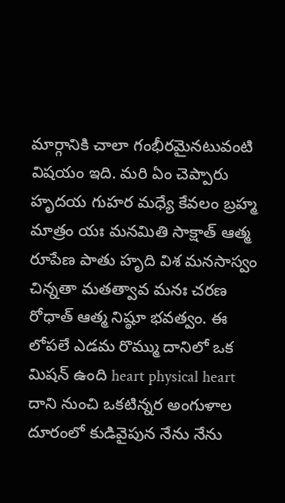మార్గానికి చాలా గంభీరమైనటువంటి విషయం ఇది. మరి ఏం చెప్పారు హృదయ గుహర మధ్యే కేవలం బ్రహ్మ మాత్రం యః మనమితి సాక్షాత్ ఆత్మ రూపేణ పాతు హృది విశ మనసాస్వం చిన్నతా మతత్వావ మనః చరణ రోధాత్ ఆత్మ నిష్ఠూ భవత్వం. ఈ లోపలే ఎడమ రొమ్ము దానిలో ఒక మిషన్ ఉంది heart physical heart దాని నుంచి ఒకటిన్నర అంగుళాల దూరంలో కుడివైపున నేను నేను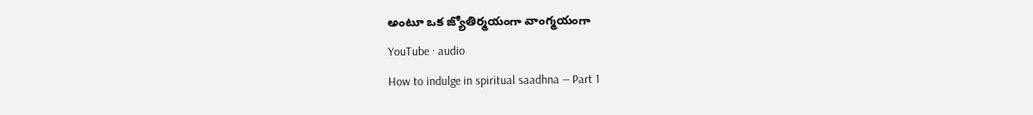అంటూ ఒక జ్యోతిర్మయంగా వాంగ్మయంగా
YouTube · audio
How to indulge in spiritual saadhna — Part 1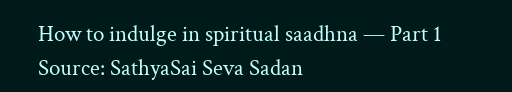How to indulge in spiritual saadhna — Part 1
Source: SathyaSai Seva Sadan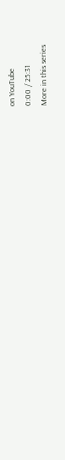on YouTube
0:00 / 25:31
More in this series